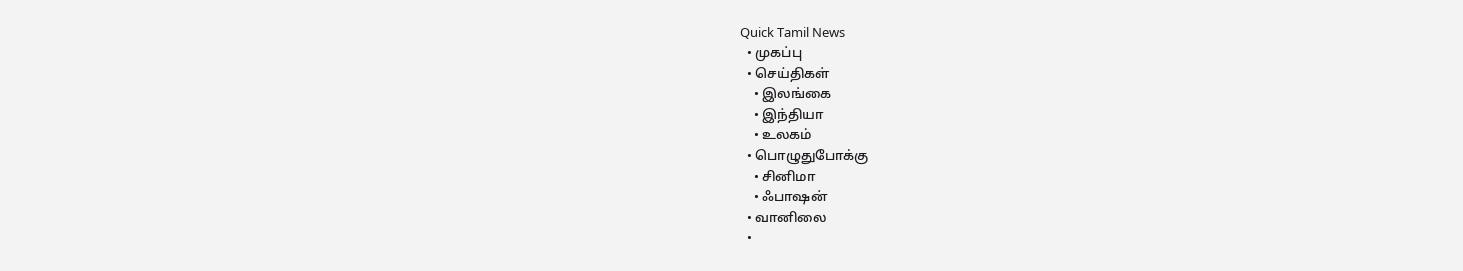Quick Tamil News
  • முகப்பு
  • செய்திகள்
    • இலங்கை
    • இந்தியா
    • உலகம்
  • பொழுதுபோக்கு
    • சினிமா
    • ஃபாஷன்
  • வானிலை
  •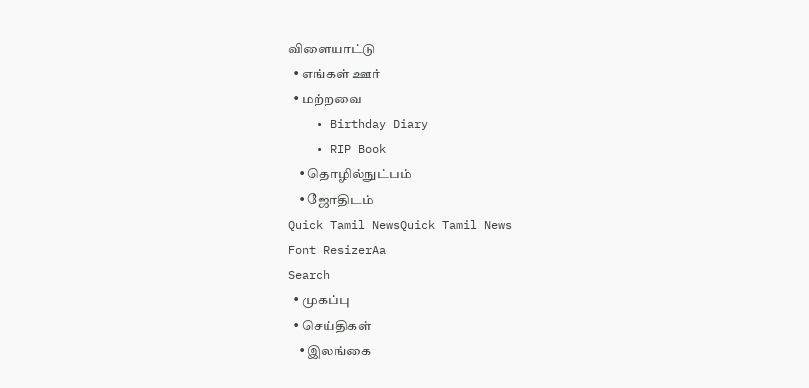விளையாட்டு
  • எங்கள் ஊர்
  • மற்றவை
    • Birthday Diary
    • RIP Book
    • தொழில்நுட்பம்
    • ஜோதிடம்
Quick Tamil NewsQuick Tamil News
Font ResizerAa
Search
  • முகப்பு
  • செய்திகள்
    • இலங்கை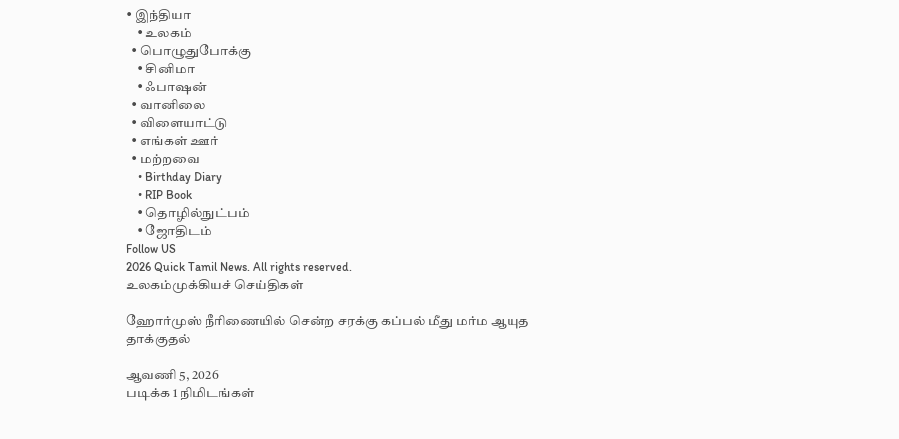• இந்தியா
    • உலகம்
  • பொழுதுபோக்கு
    • சினிமா
    • ஃபாஷன்
  • வானிலை
  • விளையாட்டு
  • எங்கள் ஊர்
  • மற்றவை
    • Birthday Diary
    • RIP Book
    • தொழில்நுட்பம்
    • ஜோதிடம்
Follow US
2026 Quick Tamil News. All rights reserved.
உலகம்முக்கியச் செய்திகள்

ஹோர்முஸ் நீரிணையில் சென்ற சரக்கு கப்பல் மீது மர்ம ஆயுத தாக்குதல்

ஆவணி 5, 2026
படிக்க 1 நிமிடங்கள்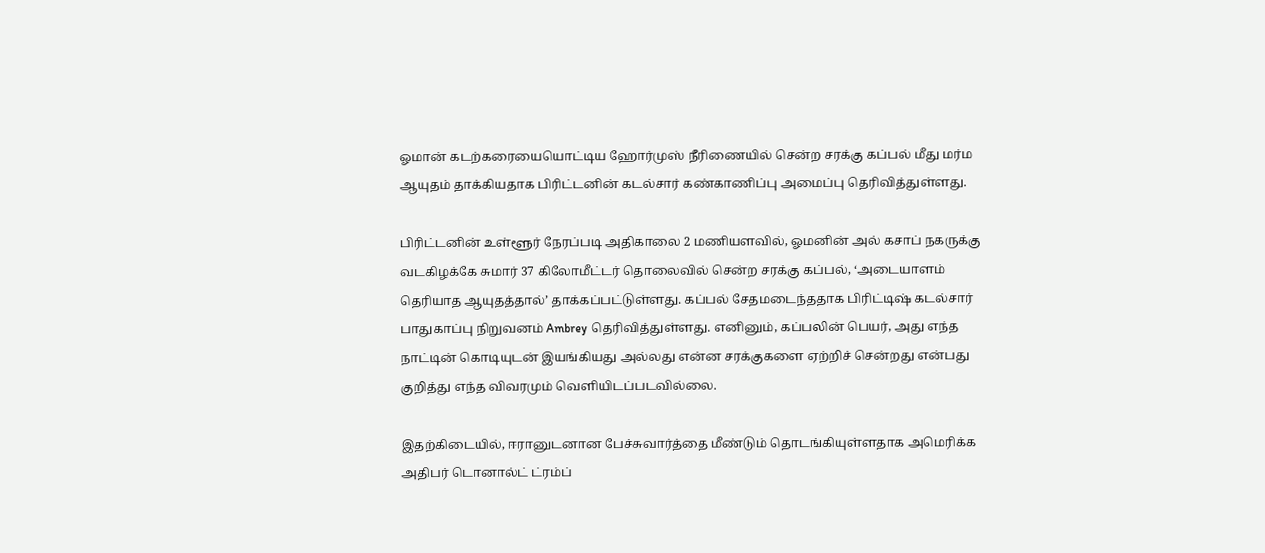ஓமான் கடற்கரையையொட்டிய ஹோர்முஸ் நீரிணையில் சென்ற சரக்கு கப்பல் மீது மர்ம ஆயுதம் தாக்கியதாக பிரிட்டனின் கடல்சார் கண்காணிப்பு அமைப்பு தெரிவித்துள்ளது.

பிரிட்டனின் உள்ளூர் நேரப்படி அதிகாலை 2 மணியளவில், ஓமனின் அல் கசாப் நகருக்கு வடகிழக்கே சுமார் 37 கிலோமீட்டர் தொலைவில் சென்ற சரக்கு கப்பல், ‘அடையாளம் தெரியாத ஆயுதத்தால்’ தாக்கப்பட்டுள்ளது. கப்பல் சேதமடைந்ததாக பிரிட்டிஷ் கடல்சார் பாதுகாப்பு நிறுவனம் Ambrey தெரிவித்துள்ளது. எனினும், கப்பலின் பெயர், அது எந்த நாட்டின் கொடியுடன் இயங்கியது அல்லது என்ன சரக்குகளை ஏற்றிச் சென்றது என்பது குறித்து எந்த விவரமும் வெளியிடப்படவில்லை.

இதற்கிடையில், ஈரானுடனான பேச்சுவார்த்தை மீண்டும் தொடங்கியுள்ளதாக அமெரிக்க அதிபர் டொனால்ட் ட்ரம்ப்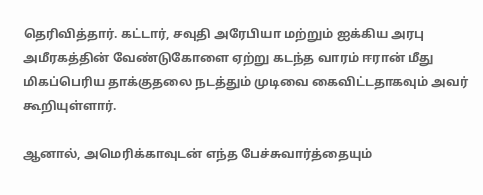தெரிவித்தார். கட்டார், சவுதி அரேபியா மற்றும் ஐக்கிய அரபு அமீரகத்தின் வேண்டுகோளை ஏற்று கடந்த வாரம் ஈரான் மீது மிகப்பெரிய தாக்குதலை நடத்தும் முடிவை கைவிட்டதாகவும் அவர் கூறியுள்ளார்.

ஆனால், அமெரிக்காவுடன் எந்த பேச்சுவார்த்தையும்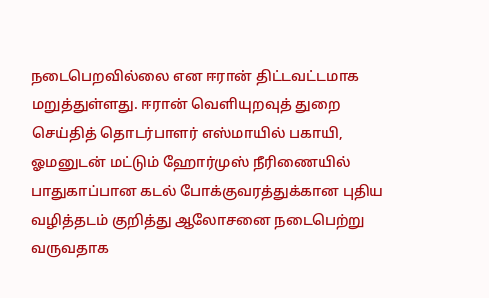நடைபெறவில்லை என ஈரான் திட்டவட்டமாக மறுத்துள்ளது. ஈரான் வெளியுறவுத் துறை செய்தித் தொடர்பாளர் எஸ்மாயில் பகாயி, ஓமனுடன் மட்டும் ஹோர்முஸ் நீரிணையில் பாதுகாப்பான கடல் போக்குவரத்துக்கான புதிய வழித்தடம் குறித்து ஆலோசனை நடைபெற்று வருவதாக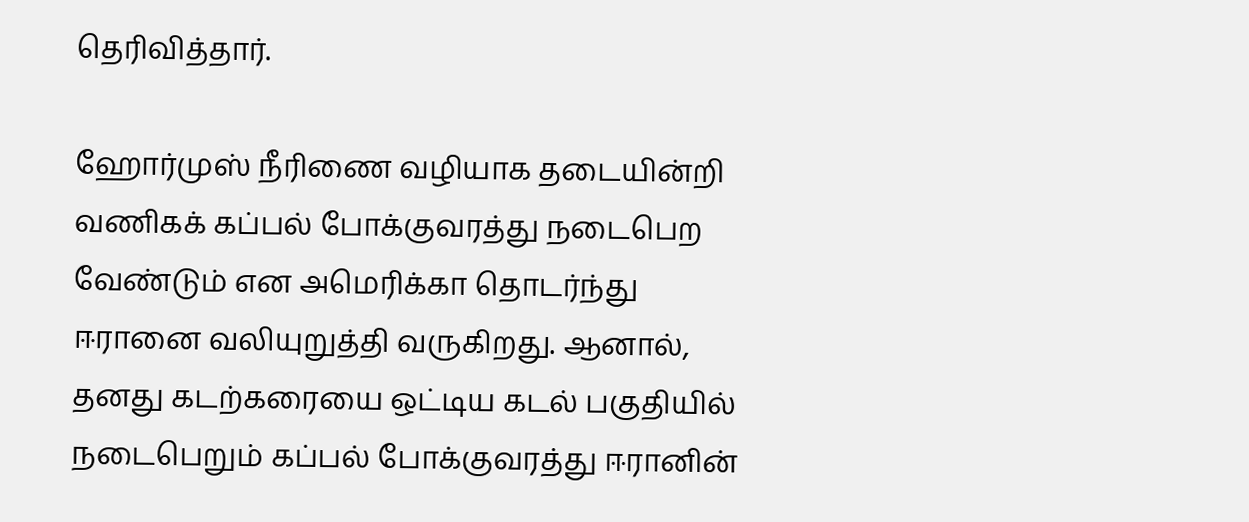தெரிவித்தார்.

ஹோர்முஸ் நீரிணை வழியாக தடையின்றி வணிகக் கப்பல் போக்குவரத்து நடைபெற வேண்டும் என அமெரிக்கா தொடர்ந்து ஈரானை வலியுறுத்தி வருகிறது. ஆனால், தனது கடற்கரையை ஒட்டிய கடல் பகுதியில் நடைபெறும் கப்பல் போக்குவரத்து ஈரானின்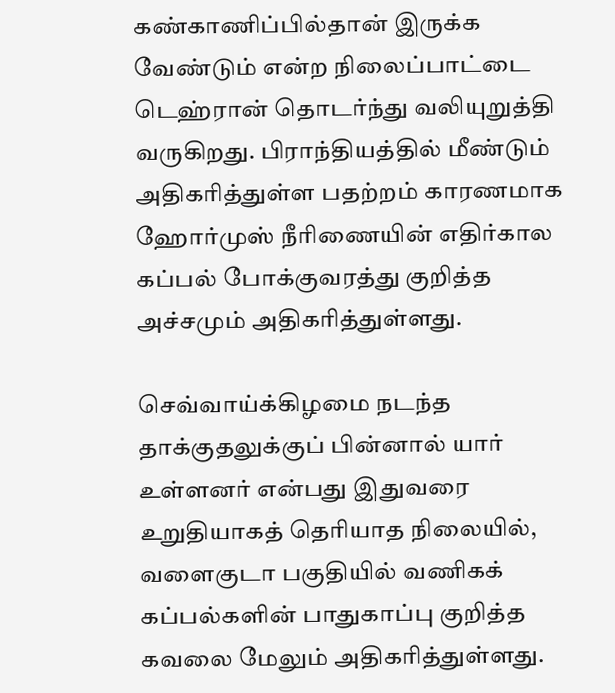கண்காணிப்பில்தான் இருக்க வேண்டும் என்ற நிலைப்பாட்டை டெஹ்ரான் தொடர்ந்து வலியுறுத்தி வருகிறது. பிராந்தியத்தில் மீண்டும் அதிகரித்துள்ள பதற்றம் காரணமாக ஹோர்முஸ் நீரிணையின் எதிர்கால கப்பல் போக்குவரத்து குறித்த அச்சமும் அதிகரித்துள்ளது.

செவ்வாய்க்கிழமை நடந்த தாக்குதலுக்குப் பின்னால் யார் உள்ளனர் என்பது இதுவரை உறுதியாகத் தெரியாத நிலையில், வளைகுடா பகுதியில் வணிகக் கப்பல்களின் பாதுகாப்பு குறித்த கவலை மேலும் அதிகரித்துள்ளது.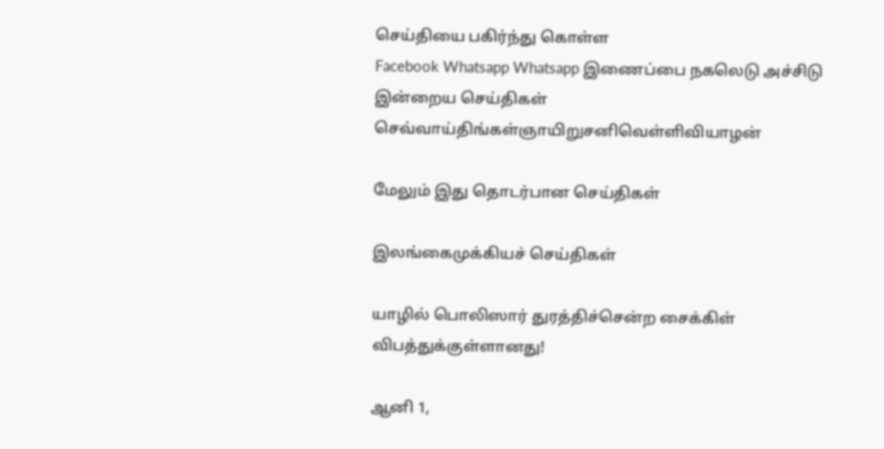செய்தியை பகிர்ந்து கொள்ள
Facebook Whatsapp Whatsapp இணைப்பை நகலெடு அச்சிடு
இன்றைய செய்திகள்
செவ்வாய்திங்கள்ஞாயிறுசனிவெள்ளிவியாழன்

மேலும் இது தொடர்பான செய்திகள்

இலங்கைமுக்கியச் செய்திகள்

யாழில் பொலிஸார் துரத்திச்சென்ற சைக்கிள் விபத்துக்குள்ளானது!

ஆனி 1,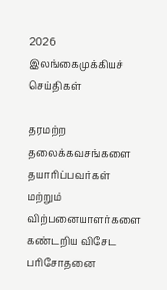2026
இலங்கைமுக்கியச் செய்திகள்

தரமற்ற தலைக்கவசங்களை தயாரிப்பவர்கள் மற்றும் விற்பனையாளர்களை கண்டறிய விசேட பரிசோதனை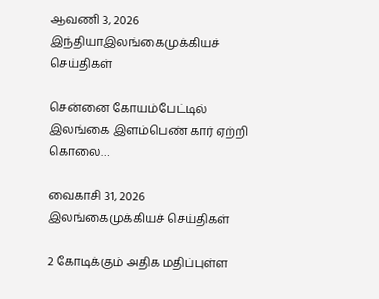ஆவணி 3, 2026
இந்தியாஇலங்கைமுக்கியச் செய்திகள்

சென்னை கோயம்பேட்டில் இலங்கை இளம்பெண் கார் ஏற்றி கொலை…

வைகாசி 31, 2026
இலங்கைமுக்கியச் செய்திகள்

2 கோடிக்கும் அதிக மதிப்புள்ள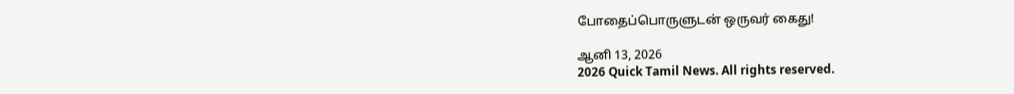போதைப்பொருளுடன் ஒருவர் கைது!

ஆனி 13, 2026
2026 Quick Tamil News. All rights reserved.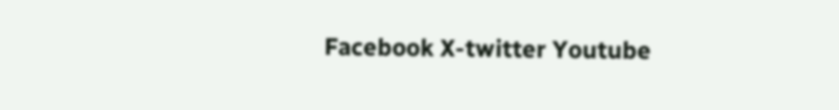Facebook X-twitter Youtube